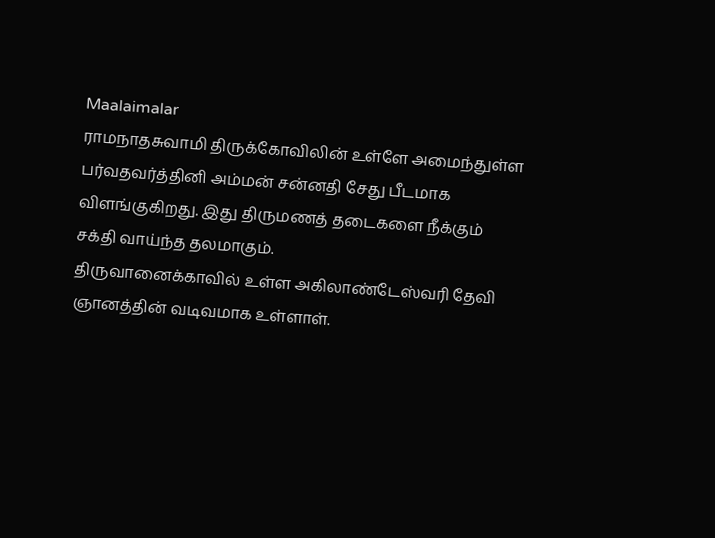Maalaimalar
ராமநாதசுவாமி திருக்கோவிலின் உள்ளே அமைந்துள்ள பர்வதவர்த்தினி அம்மன் சன்னதி சேது பீடமாக விளங்குகிறது. இது திருமணத் தடைகளை நீக்கும் சக்தி வாய்ந்த தலமாகும்.
திருவானைக்காவில் உள்ள அகிலாண்டேஸ்வரி தேவி ஞானத்தின் வடிவமாக உள்ளாள்.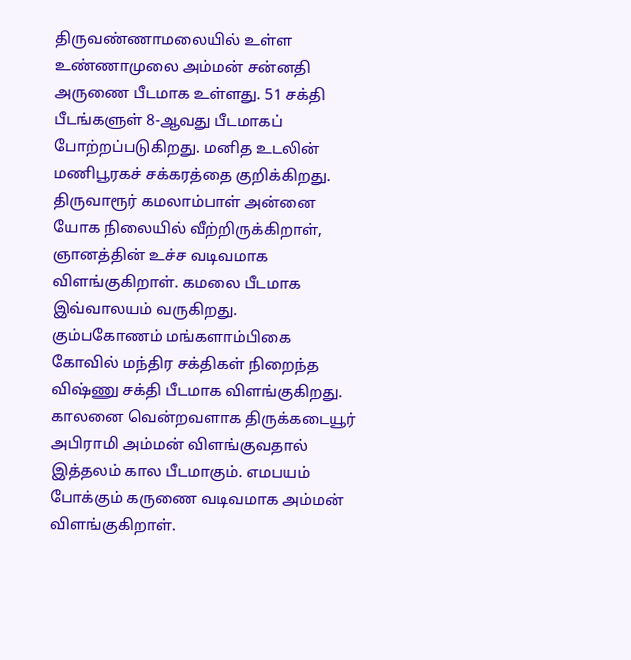திருவண்ணாமலையில் உள்ள உண்ணாமுலை அம்மன் சன்னதி அருணை பீடமாக உள்ளது. 51 சக்தி பீடங்களுள் 8-ஆவது பீடமாகப் போற்றப்படுகிறது. மனித உடலின் மணிபூரகச் சக்கரத்தை குறிக்கிறது.
திருவாரூர் கமலாம்பாள் அன்னை யோக நிலையில் வீற்றிருக்கிறாள், ஞானத்தின் உச்ச வடிவமாக விளங்குகிறாள். கமலை பீடமாக இவ்வாலயம் வருகிறது.
கும்பகோணம் மங்களாம்பிகை கோவில் மந்திர சக்திகள் நிறைந்த விஷ்ணு சக்தி பீடமாக விளங்குகிறது.
காலனை வென்றவளாக திருக்கடையூர் அபிராமி அம்மன் விளங்குவதால் இத்தலம் கால பீடமாகும். எமபயம் போக்கும் கருணை வடிவமாக அம்மன் விளங்குகிறாள்.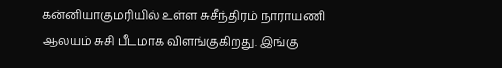கன்னியாகுமரியில் உள்ள சுசீந்திரம் நாராயணி ஆலயம் சுசி பீடமாக விளங்குகிறது. இங்கு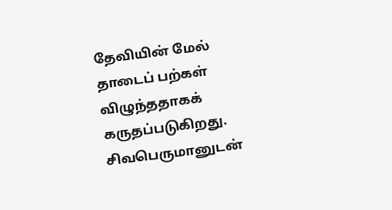தேவியின் மேல் தாடைப் பற்கள் விழுந்ததாகக் கருதப்படுகிறது.
சிவபெருமானுடன்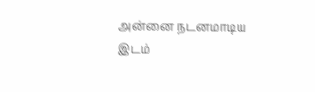அன்னை நடனமாடிய இடம்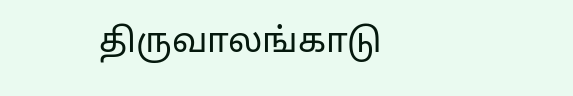திருவாலங்காடு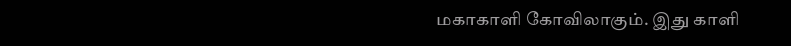மகாகாளி கோவிலாகும். இது காளி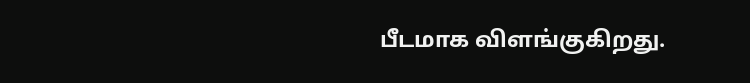பீடமாக விளங்குகிறது.